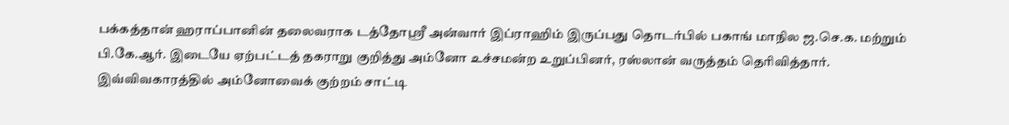பக்கத்தான் ஹராப்பானின் தலைவராக டத்தோஸ்ரீ அன்வார் இப்ராஹிம் இருப்பது தொடர்பில் பகாங் மாநில ஜ.செ.க. மற்றும் பி.கே.ஆர். இடையே ஏற்பட்டத் தகராறு குறித்து அம்னோ உச்சமன்ற உறுப்பினர், ரஸ்லான் வருத்தம் தெரிவித்தார். இவ்விவகாரத்தில் அம்னோவைக் குற்றம் சாட்டி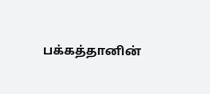பக்கத்தானின்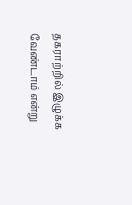தகராற்றில் இழுக்க வேண்டாம் என்று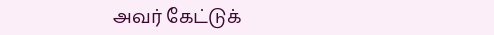அவர் கேட்டுக்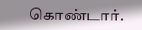கொண்டார்.